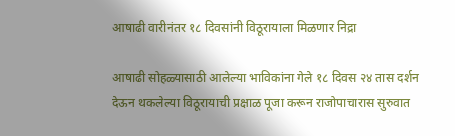आषाढी वारीनंतर १८ दिवसांनी विठूरायाला मिळणार निद्रा

आषाढी सोहळ्यासाठी आलेल्या भाविकांना गेले १८ दिवस २४ तास दर्शन देऊन थकलेल्या विठूरायाची प्रक्षाळ पूजा करून राजोपाचारास सुरुवात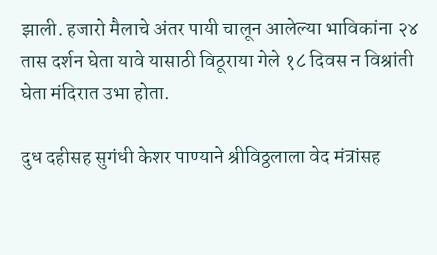झाली. हजारो मैलाचे अंतर पायी चालून आलेल्या भाविकांना २४ तास दर्शन घेता यावे यासाठी विठूराया गेले १८ दिवस न विश्रांती घेता मंदिरात उभा होता.

दुध दहीसह सुगंधी केशर पाण्याने श्रीविठ्ठलाला वेद मंत्रांसह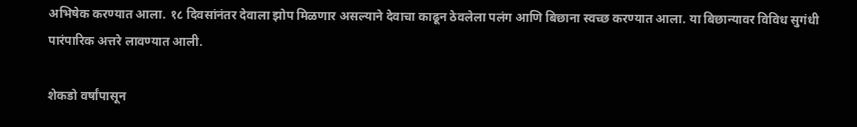अभिषेक करण्यात आला. १८ दिवसांनंतर देवाला झोप मिळणार असल्याने देवाचा काढून ठेवलेला पलंग आणि बिछाना स्वच्छ करण्यात आला. या बिछान्यावर विविध सुगंधी पारंपारिक अत्तरे लावण्यात आली.

शेकडो वर्षांपासून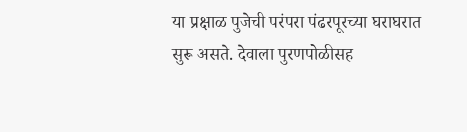या प्रक्षाळ पुजेची परंपरा पंढरपूरच्या घराघरात सुरू असते. देवाला पुरणपोळीसह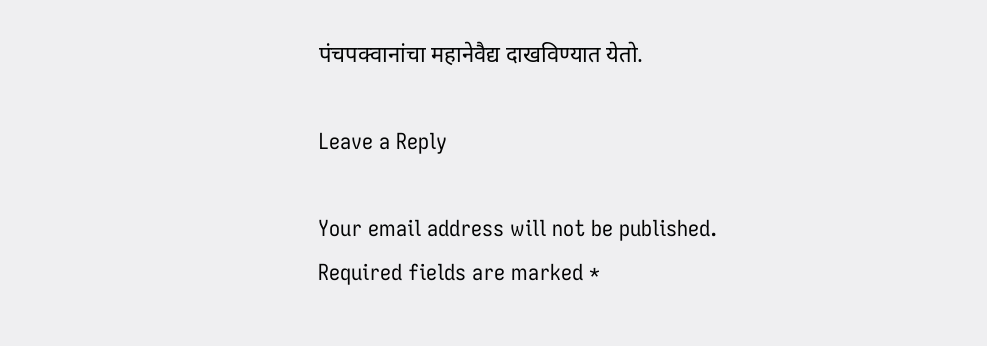पंचपक्वानांचा महानेवैद्य दाखविण्यात येतो.

Leave a Reply

Your email address will not be published. Required fields are marked *